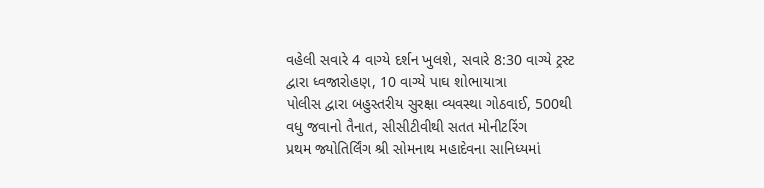વહેલી સવારે 4 વાગ્યે દર્શન ખુલશે, સવારે 8:30 વાગ્યે ટ્રસ્ટ દ્વારા ધ્વજારોહણ, 10 વાગ્યે પાઘ શોભાયાત્રા
પોલીસ દ્વારા બહુસ્તરીય સુરક્ષા વ્યવસ્થા ગોઠવાઈ, 500થી વધુ જવાનો તૈનાત, સીસીટીવીથી સતત મોનીટરિંગ
પ્રથમ જ્યોતિર્લિંગ શ્રી સોમનાથ મહાદેવના સાનિધ્યમાં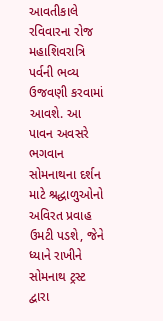આવતીકાલે રવિવારના રોજ મહાશિવરાત્રિ પર્વની ભવ્ય ઉજવણી કરવામાં આવશે. આ પાવન અવસરે ભગવાન સોમનાથના દર્શન માટે શ્રદ્ધાળુઓનો અવિરત પ્રવાહ ઉમટી પડશે, જેને ધ્યાને રાખીને સોમનાથ ટ્રસ્ટ દ્વારા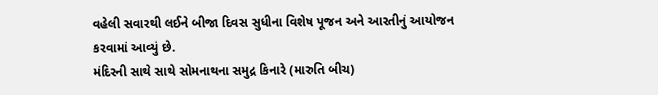વહેલી સવારથી લઈને બીજા દિવસ સુધીના વિશેષ પૂજન અને આરતીનું આયોજન કરવામાં આવ્યું છે.
મંદિરની સાથે સાથે સોમનાથના સમુદ્ર કિનારે (મારુતિ બીચ)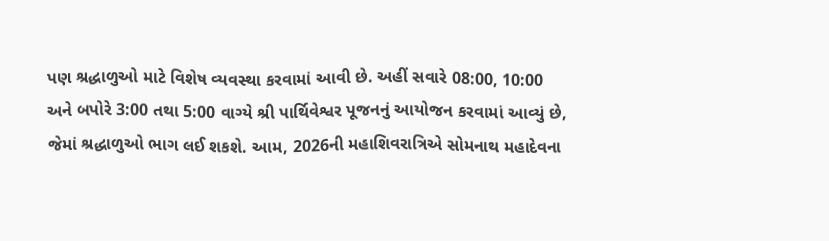પણ શ્રદ્ધાળુઓ માટે વિશેષ વ્યવસ્થા કરવામાં આવી છે. અહીં સવારે 08:00, 10:00 અને બપોરે 3:00 તથા 5:00 વાગ્યે શ્રી પાર્થિવેશ્વર પૂજનનું આયોજન કરવામાં આવ્યું છે, જેમાં શ્રદ્ધાળુઓ ભાગ લઈ શકશે. આમ, 2026ની મહાશિવરાત્રિએ સોમનાથ મહાદેવના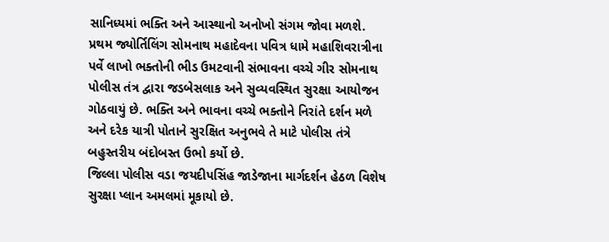સાનિધ્યમાં ભક્તિ અને આસ્થાનો અનોખો સંગમ જોવા મળશે.
પ્રથમ જ્યોર્તિલિંગ સોમનાથ મહાદેવના પવિત્ર ધામે મહાશિવરાત્રીના પર્વે લાખો ભક્તોની ભીડ ઉમટવાની સંભાવના વચ્ચે ગીર સોમનાથ પોલીસ તંત્ર દ્વારા જડબેસલાક અને સુવ્યવસ્થિત સુરક્ષા આયોજન ગોઠવાયું છે. ભક્તિ અને ભાવના વચ્ચે ભક્તોને નિરાંતે દર્શન મળે અને દરેક યાત્રી પોતાને સુરક્ષિત અનુભવે તે માટે પોલીસ તંત્રે બહુસ્તરીય બંદોબસ્ત ઉભો કર્યો છે.
જિલ્લા પોલીસ વડા જયદીપસિંહ જાડેજાના માર્ગદર્શન હેઠળ વિશેષ સુરક્ષા પ્લાન અમલમાં મૂકાયો છે.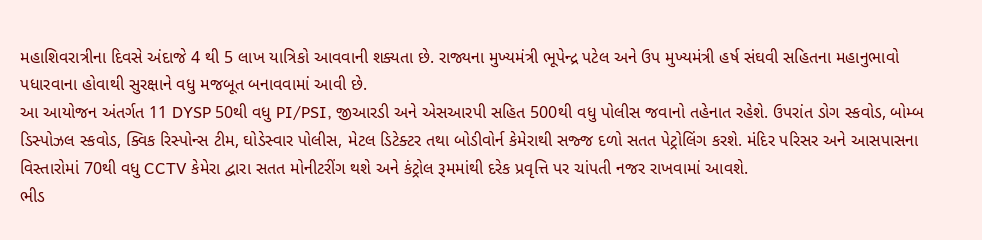મહાશિવરાત્રીના દિવસે અંદાજે 4 થી 5 લાખ યાત્રિકો આવવાની શક્યતા છે. રાજ્યના મુખ્યમંત્રી ભૂપેન્દ્ર પટેલ અને ઉપ મુખ્યમંત્રી હર્ષ સંઘવી સહિતના મહાનુભાવો પધારવાના હોવાથી સુરક્ષાને વધુ મજબૂત બનાવવામાં આવી છે.
આ આયોજન અંતર્ગત 11 DYSP 50થી વધુ PI/PSI, જીઆરડી અને એસઆરપી સહિત 500થી વધુ પોલીસ જવાનો તહેનાત રહેશે. ઉપરાંત ડોગ સ્કવોડ, બોમ્બ ડિસ્પોઝલ સ્કવોડ, ક્વિક રિસ્પોન્સ ટીમ, ઘોડેસ્વાર પોલીસ, મેટલ ડિટેક્ટર તથા બોડીવોર્ન કેમેરાથી સજ્જ દળો સતત પેટ્રોલિંગ કરશે. મંદિર પરિસર અને આસપાસના વિસ્તારોમાં 70થી વધુ CCTV કેમેરા દ્વારા સતત મોનીટરીંગ થશે અને કંટ્રોલ રૂમમાંથી દરેક પ્રવૃત્તિ પર ચાંપતી નજર રાખવામાં આવશે.
ભીડ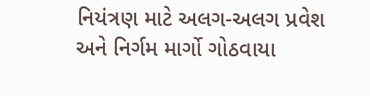નિયંત્રણ માટે અલગ-અલગ પ્રવેશ અને નિર્ગમ માર્ગો ગોઠવાયા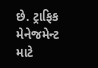છે. ટ્રાફિક મેનેજમેન્ટ માટે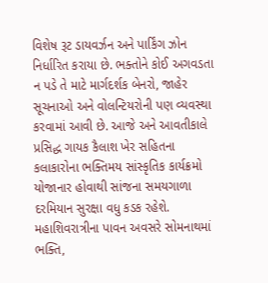વિશેષ રૂટ ડાયવર્ઝન અને પાર્કિંગ ઝોન નિર્ધારિત કરાયા છે. ભક્તોને કોઈ અગવડતા ન પડે તે માટે માર્ગદર્શક બેનરો, જાહેર સૂચનાઓ અને વોલન્ટિયરોની પણ વ્યવસ્થા કરવામાં આવી છે. આજે અને આવતીકાલે પ્રસિદ્ધ ગાયક કૈલાશ ખેર સહિતના કલાકારોના ભક્તિમય સાંસ્કૃતિક કાર્યક્રમો યોજાનાર હોવાથી સાંજના સમયગાળા દરમિયાન સુરક્ષા વધુ કડક રહેશે. મહાશિવરાત્રીના પાવન અવસરે સોમનાથમાં ભક્તિ,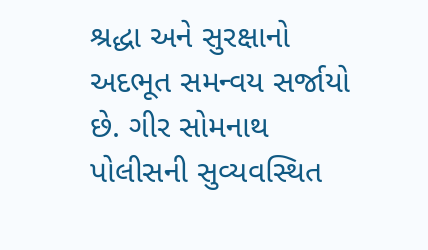શ્રદ્ધા અને સુરક્ષાનો અદભૂત સમન્વય સર્જાયો છે. ગીર સોમનાથ પોલીસની સુવ્યવસ્થિત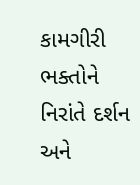કામગીરી ભક્તોને નિરાંતે દર્શન અને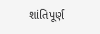શાંતિપૂર્ણ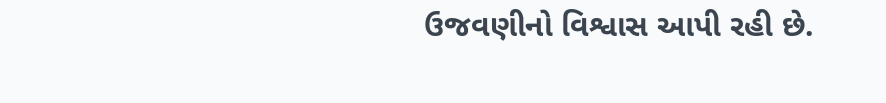ઉજવણીનો વિશ્વાસ આપી રહી છે.